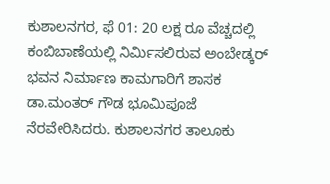ಕುಶಾಲನಗರ, ಫೆ 01: 20 ಲಕ್ಷ ರೂ ವೆಚ್ಚದಲ್ಲಿ ಕಂಬಿಬಾಣೆಯಲ್ಲಿ ನಿರ್ಮಿಸಲಿರುವ ಅಂಬೇಡ್ಕರ್ ಭವನ ನಿರ್ಮಾಣ ಕಾಮಗಾರಿಗೆ ಶಾಸಕ ಡಾ.ಮಂತರ್ ಗೌಡ ಭೂಮಿಪೂಜೆ ನೆರವೇರಿಸಿದರು. ಕುಶಾಲನಗರ ತಾಲೂಕು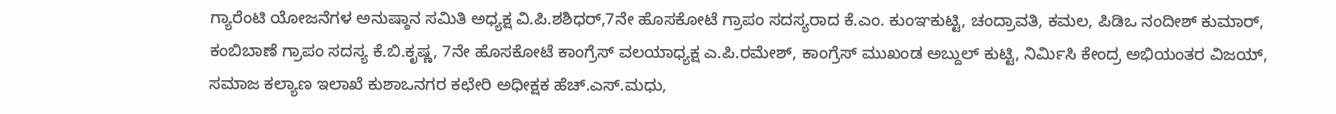ಗ್ಯಾರೆಂಟಿ ಯೋಜನೆಗಳ ಅನುಷ್ಠಾನ ಸಮಿತಿ ಅಧ್ಯಕ್ಷ ವಿ.ಪಿ.ಶಶಿಧರ್,7ನೇ ಹೊಸಕೋಟೆ ಗ್ರಾಪಂ ಸದಸ್ಯರಾದ ಕೆ.ಎಂ. ಕುಂಞಕುಟ್ಟಿ, ಚಂದ್ರಾವತಿ, ಕಮಲ, ಪಿಡಿಒ ನಂದೀಶ್ ಕುಮಾರ್, ಕಂಬಿಬಾಣೆ ಗ್ರಾಪಂ ಸದಸ್ಯ ಕೆ.ಬಿ.ಕೃಷ್ಣ, 7ನೇ ಹೊಸಕೋಟೆ ಕಾಂಗ್ರೆಸ್ ವಲಯಾಧ್ಯಕ್ಷ ಎ.ಪಿ.ರಮೇಶ್, ಕಾಂಗ್ರೆಸ್ ಮುಖಂಡ ಅಬ್ದುಲ್ ಕುಟ್ಟಿ, ನಿರ್ಮಿಸಿ ಕೇಂದ್ರ ಅಭಿಯಂತರ ವಿಜಯ್, ಸಮಾಜ ಕಲ್ಯಾಣ ಇಲಾಖೆ ಕುಶಾಒನಗರ ಕಛೇರಿ ಅಧೀಕ್ಷಕ ಹೆಚ್.ಎಸ್.ಮಧು,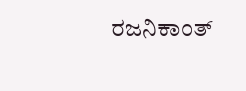ರಜನಿಕಾಂತ್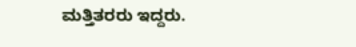ಮತ್ತಿತರರು ಇದ್ದರು.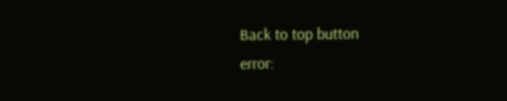Back to top button
error: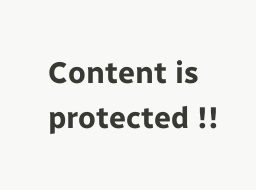Content is protected !!